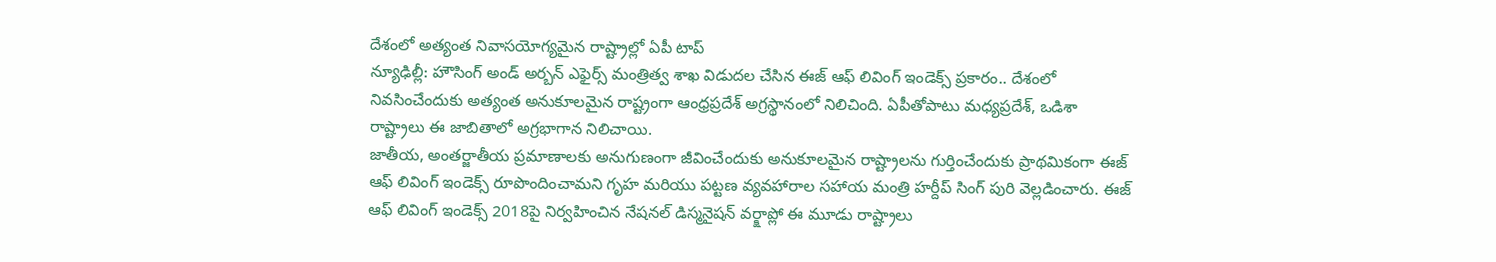దేశంలో అత్యంత నివాసయోగ్యమైన రాష్ట్రాల్లో ఏపీ టాప్
న్యూఢిల్లీ: హౌసింగ్ అండ్ అర్బన్ ఎఫైర్స్ మంత్రిత్వ శాఖ విడుదల చేసిన ఈజ్ ఆఫ్ లివింగ్ ఇండెక్స్ ప్రకారం.. దేశంలో నివసించేందుకు అత్యంత అనుకూలమైన రాష్ట్రంగా ఆంధ్రప్రదేశ్ అగ్రస్థానంలో నిలిచింది. ఏపీతోపాటు మధ్యప్రదేశ్, ఒడిశా రాష్ట్రాలు ఈ జాబితాలో అగ్రభాగాన నిలిచాయి.
జాతీయ, అంతర్జాతీయ ప్రమాణాలకు అనుగుణంగా జీవించేందుకు అనుకూలమైన రాష్ట్రాలను గుర్తించేందుకు ప్రాథమికంగా ఈజ్ ఆఫ్ లివింగ్ ఇండెక్స్ రూపొందించామని గృహ మరియు పట్టణ వ్యవహారాల సహాయ మంత్రి హర్దీప్ సింగ్ పురి వెల్లడించారు. ఈజ్ ఆఫ్ లివింగ్ ఇండెక్స్ 2018పై నిర్వహించిన నేషనల్ డిస్మనైషన్ వర్క్షాప్లో ఈ మూడు రాష్ట్రాలు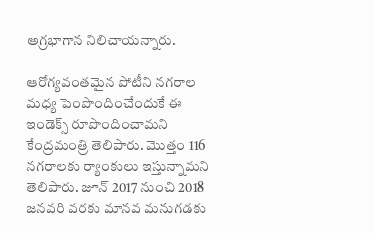అగ్రభాగాన నిలిచాయన్నారు.

ఆరోగ్యవంతమైన పోటీని నగరాల మధ్య పెంపొందించేందుకే ఈ ఇండెక్స్ రూపొందించామని కేంద్రమంత్రి తెలిపారు. మొత్తం 116 నగరాలకు ర్యాంకులు ఇస్తున్నామని తెలిపారు. జూన్ 2017 నుంచి 2018 జనవరి వరకు మానవ మనుగడకు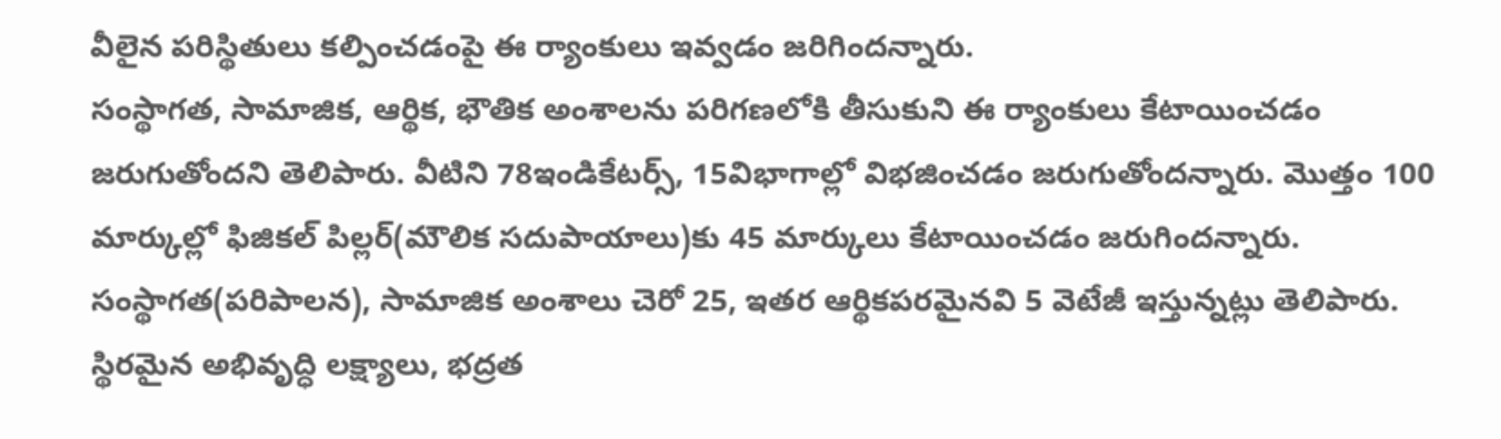వీలైన పరిస్థితులు కల్పించడంపై ఈ ర్యాంకులు ఇవ్వడం జరిగిందన్నారు.
సంస్థాగత, సామాజిక, ఆర్థిక, భౌతిక అంశాలను పరిగణలోకి తీసుకుని ఈ ర్యాంకులు కేటాయించడం జరుగుతోందని తెలిపారు. వీటిని 78ఇండికేటర్స్, 15విభాగాల్లో విభజించడం జరుగుతోందన్నారు. మొత్తం 100 మార్కుల్లో ఫిజికల్ పిల్లర్(మౌలిక సదుపాయాలు)కు 45 మార్కులు కేటాయించడం జరుగిందన్నారు.
సంస్థాగత(పరిపాలన), సామాజిక అంశాలు చెరో 25, ఇతర ఆర్థికపరమైనవి 5 వెటేజీ ఇస్తున్నట్లు తెలిపారు. స్థిరమైన అభివృద్ధి లక్ష్యాలు, భద్రత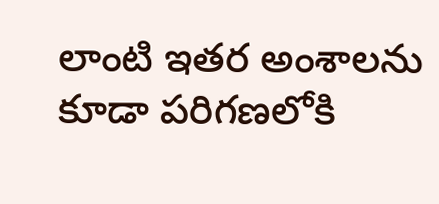లాంటి ఇతర అంశాలను కూడా పరిగణలోకి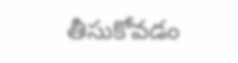తీసుకోవడం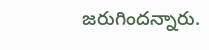జరుగిందన్నారు.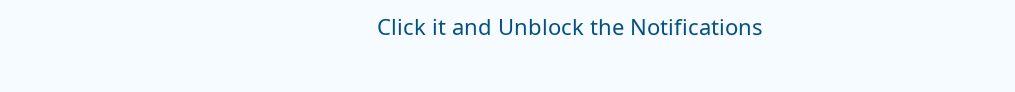Click it and Unblock the Notifications